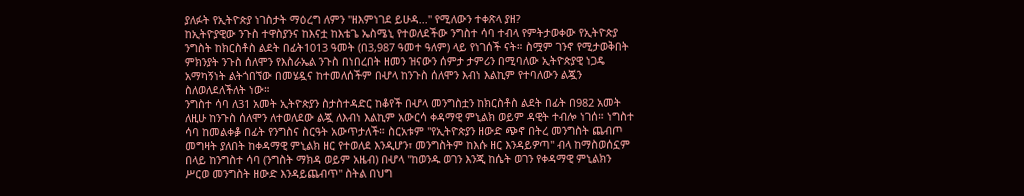ያለፉት የኢትዮጵያ ነገስታት ማዕረግ ለምን "ዘእምነገደ ይሁዳ..." የሚለውን ተቀጽላ ያዘ?
ከኢትዮያዊው ንጉስ ተዋስያንና ከእናቷ ከእቴጌ ኤስሜኒ የተወለደችው ንግስተ ሳባ ተብላ የምትታወቀው የኢትዮጵያ ንግስት ከክርስቶስ ልደት በፊት1013 ዓመት (በ3,987 ዓመተ ዓለም) ላይ የነገሰች ናት። ስሟም ገንኖ የሚታወቅበት ምክንያት ንጉስ ሰለሞን የእስራኤል ንጉስ በነበረበት ዘመን ዝናውን ሰምታ ታምሪን በሚባለው ኢትዮጵያዊ ነጋዴ አማካኝነት ልትጎበኘው በመሄዷና ከተመለሰችም በሇላ ከንጉስ ሰለሞን እብነ እልኪም የተባለውን ልጇን ስለወለደለችለት ነው።
ንግስተ ሳባ ለ31 አመት ኢትዮጵያን ስታስተዳድር ከቆየች በሇላ መንግስቷን ከክርስቶስ ልደት በፊት በ982 አመት ለዚሁ ከንጉስ ሰለሞን ለተወለደው ልጇ ለእብነ እልኪም አውርሳ ቀዳማዊ ምኒልክ ወይም ዳዊት ተብሎ ነገሰ። ነግስተ ሳባ ከመልቀቇ በፊት የንግስና ስርዓት አውጥታለች። ስርአቱም "የኢትዮጵያን ዘውድ ጭኖ በትረ መንግስት ጨብጦ መግዛት ያለበት ከቀዳማዊ ምኒልክ ዘር የተወለደ እንዲሆን፣ መንግስትም ከእሱ ዘር እንዳይዎጣ" ብላ ከማስወሰኗም በላይ ከንግስተ ሳባ (ንግስት ማክዳ ወይም አዜብ) በሇላ "ከወንዱ ወገን እንጂ ከሴት ወገን የቀዳማዊ ምኒልክን ሥርወ መንግስት ዘውድ እንዳይጨብጥ" ስትል በህግ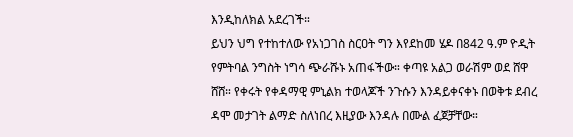እንዲከለክል አደረገች።
ይህን ህግ የተከተለው የአነጋገስ ስርዐት ግን እየደከመ ሄዶ በ842 ዓ.ም ዮዲት የምትባል ንግስት ነግሳ ጭራሹኑ አጠፋችው። ቀጣዩ አልጋ ወራሽም ወደ ሸዋ ሸሸ። የቀሩት የቀዳማዊ ምኒልክ ተወላጆች ንጉሱን እንዳይቀናቀኑ በወቅቱ ደብረ ዳሞ መታገት ልማድ ስለነበረ እዚያው እንዳሉ በሙል ፈጀቻቸው።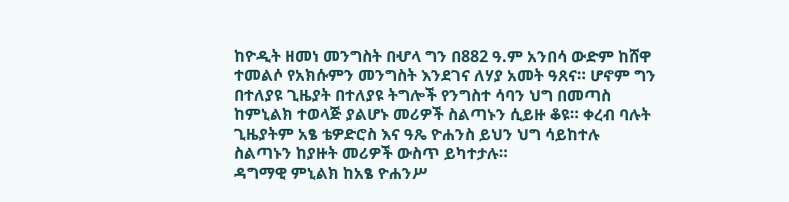ከዮዲት ዘመነ መንግስት በሇላ ግን በ882 ዓ.ም አንበሳ ውድም ከሸዋ ተመልሶ የአክሱምን መንግስት እንደገና ለሃያ አመት ዓጸና። ሆኖም ግን በተለያዩ ጊዜያት በተለያዩ ትግሎች የንግስተ ሳባን ህግ በመጣስ ከምኒልክ ተወላጅ ያልሆኑ መሪዎች ስልጣኑን ሲይዙ ቆዩ። ቀረብ ባሉት ጊዜያትም አፄ ቴዎድሮስ እና ዓጼ ዮሐንስ ይህን ህግ ሳይከተሉ ስልጣኑን ከያዙት መሪዎች ውስጥ ይካተታሉ።
ዳግማዊ ምኒልክ ከአፄ ዮሐንሥ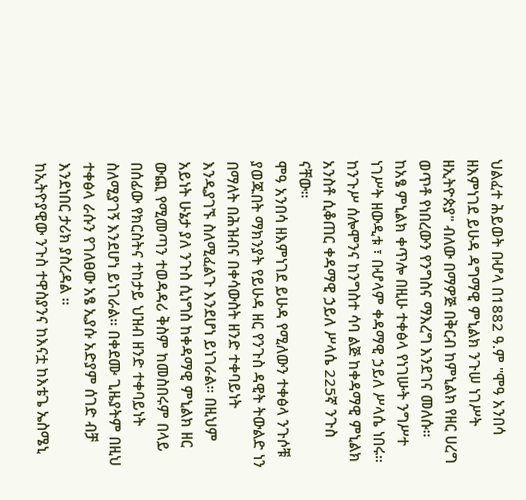ህልፈተ ሕይወት በሇላ በ1882 ዓ.ም "ሞዓ አንበሳ ዘእምነገደ ይሁዳ ዳግማዊ ምኒልክ ንጉሠ ነገሥት ዘኢትዮጵያ" ብለው በማዎጅ በቅርብ ከምኒልክ የዘር ሀረግ ወጥቶ የነበረውን የንግስና ማእረግ እንደገና መለሱ። ከአፄ ምኒልክ ቀጥሎ በዚሁ ተቀፅላ የነገሡት ንግሥተ ነገሥት ዘውዲቱ ፣ በሇላም ቀዳማዊ ኃይለ ሥላሴ ነበሩ። ከንጉሥ ሰሎሞንና ከንግስተ ሳባ ልጅ ከቀዳማዊ ምኒልክ አንስቶ ሲቆጠር ቀዳማዊ ኃይለ ሥላሴ 225ኛ ንጉስ ናቸው።
ሞዓ አንበሳ ዘእምነገደ ይሁዳ የሚለውን ተቀፅላ ንጉሶቹ ያወጁበት ማክንያት የይሁዳ ዘር የንጉስ ዳዊት ትውልድ ነን በማለት በሕዝብና በቀሳውስት ዘንድ ተቀባይነት እንዲያገኙ ስለሚፈልጉ እንደሆነ ይነገራል። በዚህም አይነት ሁኔታ ያለ ንጉስ ሲነግስ ከቀዳማዊ ምኒልክ ዘር ውጪ የሚመጣን ተወዳዳሪ ቅስም ከመስበሩም በላይ በሰፊው የክርስትና ተከታይ ህዝብ ዘንድ ተቀባይነት ስለሚያገኝ እንደሆነ ይነገራል። በቀደሙ ጊዜያትም በዚህ ተቀፅላ ራሱን የገለፀው አፄ ኢያሱ አድያም ሰገድ ብቻ እንደነበር ታሪክ ያስረዳል ።
ከኢትዮያዊው ንጉስ ተዋስያንና ከእናቷ ከእቴጌ ኤስሜኒ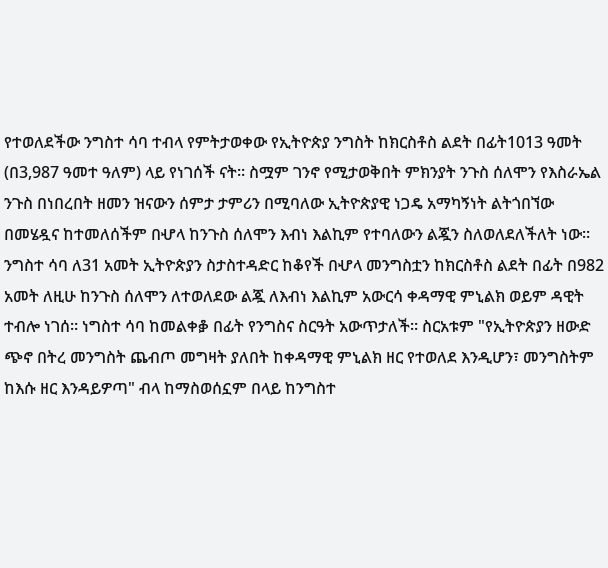የተወለደችው ንግስተ ሳባ ተብላ የምትታወቀው የኢትዮጵያ ንግስት ከክርስቶስ ልደት በፊት1013 ዓመት (በ3,987 ዓመተ ዓለም) ላይ የነገሰች ናት። ስሟም ገንኖ የሚታወቅበት ምክንያት ንጉስ ሰለሞን የእስራኤል ንጉስ በነበረበት ዘመን ዝናውን ሰምታ ታምሪን በሚባለው ኢትዮጵያዊ ነጋዴ አማካኝነት ልትጎበኘው በመሄዷና ከተመለሰችም በሇላ ከንጉስ ሰለሞን እብነ እልኪም የተባለውን ልጇን ስለወለደለችለት ነው።
ንግስተ ሳባ ለ31 አመት ኢትዮጵያን ስታስተዳድር ከቆየች በሇላ መንግስቷን ከክርስቶስ ልደት በፊት በ982 አመት ለዚሁ ከንጉስ ሰለሞን ለተወለደው ልጇ ለእብነ እልኪም አውርሳ ቀዳማዊ ምኒልክ ወይም ዳዊት ተብሎ ነገሰ። ነግስተ ሳባ ከመልቀቇ በፊት የንግስና ስርዓት አውጥታለች። ስርአቱም "የኢትዮጵያን ዘውድ ጭኖ በትረ መንግስት ጨብጦ መግዛት ያለበት ከቀዳማዊ ምኒልክ ዘር የተወለደ እንዲሆን፣ መንግስትም ከእሱ ዘር እንዳይዎጣ" ብላ ከማስወሰኗም በላይ ከንግስተ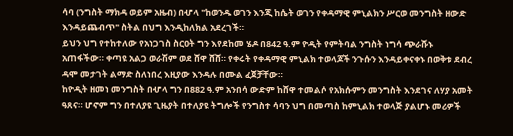ሳባ (ንግስት ማክዳ ወይም አዜብ) በሇላ "ከወንዱ ወገን እንጂ ከሴት ወገን የቀዳማዊ ምኒልክን ሥርወ መንግስት ዘውድ እንዳይጨብጥ" ስትል በህግ እንዲከለክል አደረገች።
ይህን ህግ የተከተለው የአነጋገስ ስርዐት ግን እየደከመ ሄዶ በ842 ዓ.ም ዮዲት የምትባል ንግስት ነግሳ ጭራሹኑ አጠፋችው። ቀጣዩ አልጋ ወራሽም ወደ ሸዋ ሸሸ። የቀሩት የቀዳማዊ ምኒልክ ተወላጆች ንጉሱን እንዳይቀናቀኑ በወቅቱ ደብረ ዳሞ መታገት ልማድ ስለነበረ እዚያው እንዳሉ በሙል ፈጀቻቸው።
ከዮዲት ዘመነ መንግስት በሇላ ግን በ882 ዓ.ም አንበሳ ውድም ከሸዋ ተመልሶ የአክሱምን መንግስት እንደገና ለሃያ አመት ዓጸና። ሆኖም ግን በተለያዩ ጊዜያት በተለያዩ ትግሎች የንግስተ ሳባን ህግ በመጣስ ከምኒልክ ተወላጅ ያልሆኑ መሪዎች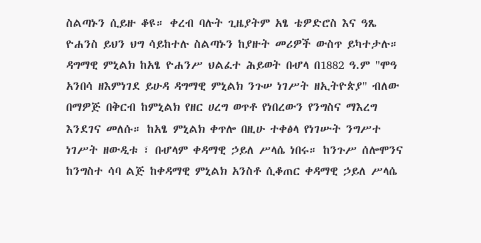ስልጣኑን ሲይዙ ቆዩ። ቀረብ ባሉት ጊዜያትም አፄ ቴዎድሮስ እና ዓጼ ዮሐንስ ይህን ህግ ሳይከተሉ ስልጣኑን ከያዙት መሪዎች ውስጥ ይካተታሉ።
ዳግማዊ ምኒልክ ከአፄ ዮሐንሥ ህልፈተ ሕይወት በሇላ በ1882 ዓ.ም "ሞዓ አንበሳ ዘእምነገደ ይሁዳ ዳግማዊ ምኒልክ ንጉሠ ነገሥት ዘኢትዮጵያ" ብለው በማዎጅ በቅርብ ከምኒልክ የዘር ሀረግ ወጥቶ የነበረውን የንግስና ማእረግ እንደገና መለሱ። ከአፄ ምኒልክ ቀጥሎ በዚሁ ተቀፅላ የነገሡት ንግሥተ ነገሥት ዘውዲቱ ፣ በሇላም ቀዳማዊ ኃይለ ሥላሴ ነበሩ። ከንጉሥ ሰሎሞንና ከንግስተ ሳባ ልጅ ከቀዳማዊ ምኒልክ አንስቶ ሲቆጠር ቀዳማዊ ኃይለ ሥላሴ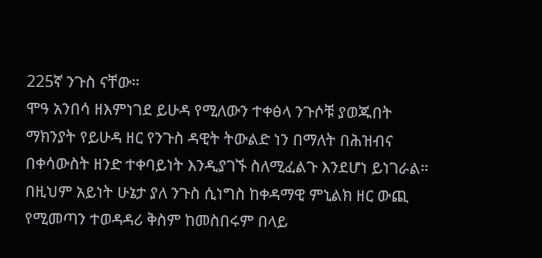225ኛ ንጉስ ናቸው።
ሞዓ አንበሳ ዘእምነገደ ይሁዳ የሚለውን ተቀፅላ ንጉሶቹ ያወጁበት ማክንያት የይሁዳ ዘር የንጉስ ዳዊት ትውልድ ነን በማለት በሕዝብና በቀሳውስት ዘንድ ተቀባይነት እንዲያገኙ ስለሚፈልጉ እንደሆነ ይነገራል። በዚህም አይነት ሁኔታ ያለ ንጉስ ሲነግስ ከቀዳማዊ ምኒልክ ዘር ውጪ የሚመጣን ተወዳዳሪ ቅስም ከመስበሩም በላይ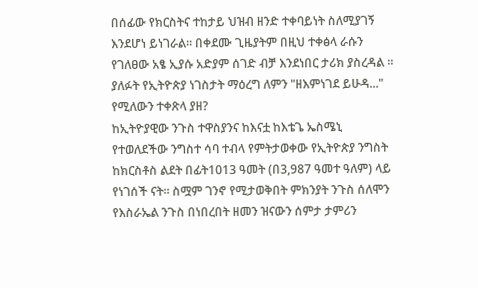በሰፊው የክርስትና ተከታይ ህዝብ ዘንድ ተቀባይነት ስለሚያገኝ እንደሆነ ይነገራል። በቀደሙ ጊዜያትም በዚህ ተቀፅላ ራሱን የገለፀው አፄ ኢያሱ አድያም ሰገድ ብቻ እንደነበር ታሪክ ያስረዳል ።
ያለፉት የኢትዮጵያ ነገስታት ማዕረግ ለምን "ዘእምነገደ ይሁዳ..." የሚለውን ተቀጽላ ያዘ?
ከኢትዮያዊው ንጉስ ተዋስያንና ከእናቷ ከእቴጌ ኤስሜኒ የተወለደችው ንግስተ ሳባ ተብላ የምትታወቀው የኢትዮጵያ ንግስት ከክርስቶስ ልደት በፊት1013 ዓመት (በ3,987 ዓመተ ዓለም) ላይ የነገሰች ናት። ስሟም ገንኖ የሚታወቅበት ምክንያት ንጉስ ሰለሞን የእስራኤል ንጉስ በነበረበት ዘመን ዝናውን ሰምታ ታምሪን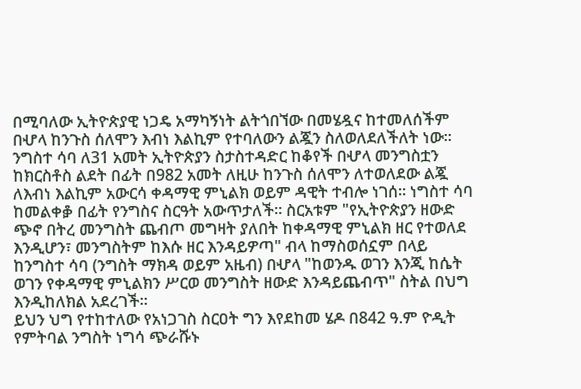በሚባለው ኢትዮጵያዊ ነጋዴ አማካኝነት ልትጎበኘው በመሄዷና ከተመለሰችም በሇላ ከንጉስ ሰለሞን እብነ እልኪም የተባለውን ልጇን ስለወለደለችለት ነው።
ንግስተ ሳባ ለ31 አመት ኢትዮጵያን ስታስተዳድር ከቆየች በሇላ መንግስቷን ከክርስቶስ ልደት በፊት በ982 አመት ለዚሁ ከንጉስ ሰለሞን ለተወለደው ልጇ ለእብነ እልኪም አውርሳ ቀዳማዊ ምኒልክ ወይም ዳዊት ተብሎ ነገሰ። ነግስተ ሳባ ከመልቀቇ በፊት የንግስና ስርዓት አውጥታለች። ስርአቱም "የኢትዮጵያን ዘውድ ጭኖ በትረ መንግስት ጨብጦ መግዛት ያለበት ከቀዳማዊ ምኒልክ ዘር የተወለደ እንዲሆን፣ መንግስትም ከእሱ ዘር እንዳይዎጣ" ብላ ከማስወሰኗም በላይ ከንግስተ ሳባ (ንግስት ማክዳ ወይም አዜብ) በሇላ "ከወንዱ ወገን እንጂ ከሴት ወገን የቀዳማዊ ምኒልክን ሥርወ መንግስት ዘውድ እንዳይጨብጥ" ስትል በህግ እንዲከለክል አደረገች።
ይህን ህግ የተከተለው የአነጋገስ ስርዐት ግን እየደከመ ሄዶ በ842 ዓ.ም ዮዲት የምትባል ንግስት ነግሳ ጭራሹኑ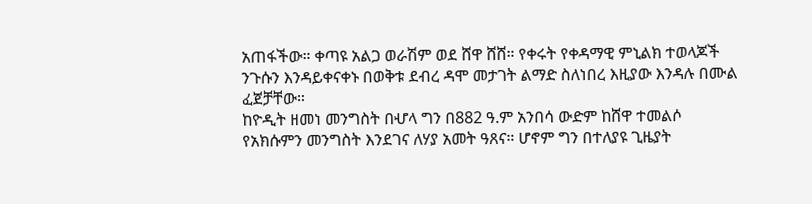አጠፋችው። ቀጣዩ አልጋ ወራሽም ወደ ሸዋ ሸሸ። የቀሩት የቀዳማዊ ምኒልክ ተወላጆች ንጉሱን እንዳይቀናቀኑ በወቅቱ ደብረ ዳሞ መታገት ልማድ ስለነበረ እዚያው እንዳሉ በሙል ፈጀቻቸው።
ከዮዲት ዘመነ መንግስት በሇላ ግን በ882 ዓ.ም አንበሳ ውድም ከሸዋ ተመልሶ የአክሱምን መንግስት እንደገና ለሃያ አመት ዓጸና። ሆኖም ግን በተለያዩ ጊዜያት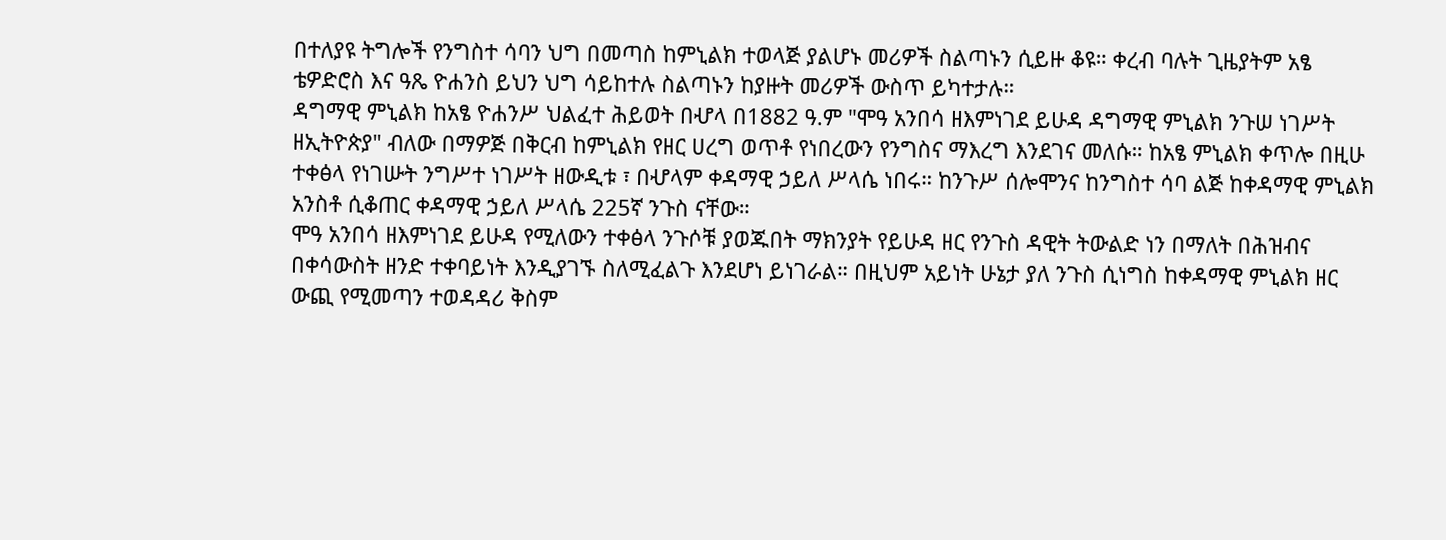በተለያዩ ትግሎች የንግስተ ሳባን ህግ በመጣስ ከምኒልክ ተወላጅ ያልሆኑ መሪዎች ስልጣኑን ሲይዙ ቆዩ። ቀረብ ባሉት ጊዜያትም አፄ ቴዎድሮስ እና ዓጼ ዮሐንስ ይህን ህግ ሳይከተሉ ስልጣኑን ከያዙት መሪዎች ውስጥ ይካተታሉ።
ዳግማዊ ምኒልክ ከአፄ ዮሐንሥ ህልፈተ ሕይወት በሇላ በ1882 ዓ.ም "ሞዓ አንበሳ ዘእምነገደ ይሁዳ ዳግማዊ ምኒልክ ንጉሠ ነገሥት ዘኢትዮጵያ" ብለው በማዎጅ በቅርብ ከምኒልክ የዘር ሀረግ ወጥቶ የነበረውን የንግስና ማእረግ እንደገና መለሱ። ከአፄ ምኒልክ ቀጥሎ በዚሁ ተቀፅላ የነገሡት ንግሥተ ነገሥት ዘውዲቱ ፣ በሇላም ቀዳማዊ ኃይለ ሥላሴ ነበሩ። ከንጉሥ ሰሎሞንና ከንግስተ ሳባ ልጅ ከቀዳማዊ ምኒልክ አንስቶ ሲቆጠር ቀዳማዊ ኃይለ ሥላሴ 225ኛ ንጉስ ናቸው።
ሞዓ አንበሳ ዘእምነገደ ይሁዳ የሚለውን ተቀፅላ ንጉሶቹ ያወጁበት ማክንያት የይሁዳ ዘር የንጉስ ዳዊት ትውልድ ነን በማለት በሕዝብና በቀሳውስት ዘንድ ተቀባይነት እንዲያገኙ ስለሚፈልጉ እንደሆነ ይነገራል። በዚህም አይነት ሁኔታ ያለ ንጉስ ሲነግስ ከቀዳማዊ ምኒልክ ዘር ውጪ የሚመጣን ተወዳዳሪ ቅስም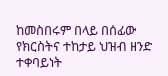ከመስበሩም በላይ በሰፊው የክርስትና ተከታይ ህዝብ ዘንድ ተቀባይነት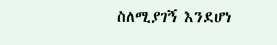ስለሚያገኝ እንደሆነ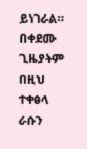ይነገራል። በቀደሙ ጊዜያትም በዚህ ተቀፅላ ራሱን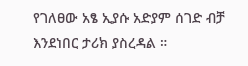የገለፀው አፄ ኢያሱ አድያም ሰገድ ብቻ እንደነበር ታሪክ ያስረዳል ።